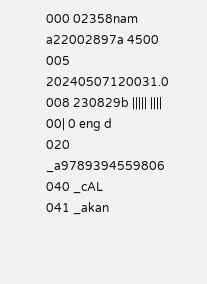000 02358nam a22002897a 4500
005 20240507120031.0
008 230829b ||||| |||| 00| 0 eng d
020 _a9789394559806
040 _cAL
041 _akan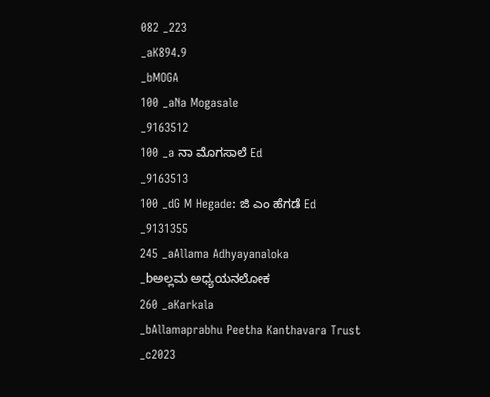082 _223
_aK894.9
_bMOGA
100 _aNa Mogasale
_9163512
100 _a ನಾ ಮೊಗಸಾಲೆ Ed
_9163513
100 _dG M Hegade: ಜಿ ಎಂ ಹೆಗಡೆ Ed
_9131355
245 _aAllama Adhyayanaloka
_bಅಲ್ಲಮ ಅಧ್ಯಯನಲೋಕ
260 _aKarkala
_bAllamaprabhu Peetha Kanthavara Trust
_c2023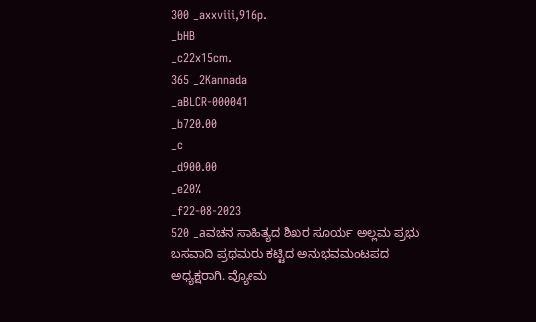300 _axxviii,916p.
_bHB
_c22x15cm.
365 _2Kannada
_aBLCR-000041
_b720.00
_c
_d900.00
_e20%
_f22-08-2023
520 _aವಚನ ಸಾಹಿತ್ಯದ ಶಿಖರ ಸೂರ್ಯ ಅಲ್ಲಮ ಪ್ರಭು ಬಸವಾದಿ ಪ್ರಥಮರು ಕಟ್ಟಿದ ಅನುಭವಮಂಟಪದ ಅಧ್ಯಕ್ಷರಾಗಿ. ವ್ಯೋಮ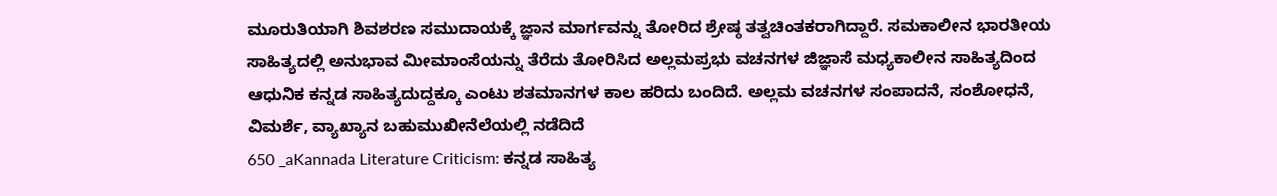ಮೂರುತಿಯಾಗಿ ಶಿವಶರಣ ಸಮುದಾಯಕ್ಕೆ ಜ್ಞಾನ ಮಾರ್ಗವನ್ನು ತೋರಿದ ಶ್ರೇಷ್ಠ ತತ್ವಚಿಂತಕರಾಗಿದ್ದಾರೆ. ಸಮಕಾಲೀನ ಭಾರತೀಯ ಸಾಹಿತ್ಯದಲ್ಲಿ ಅನುಭಾವ ಮೀಮಾಂಸೆಯನ್ನು ತೆರೆದು ತೋರಿಸಿದ ಅಲ್ಲಮಪ್ರಭು ವಚನಗಳ ಜಿಜ್ಞಾಸೆ ಮಧ್ಯಕಾಲೀನ ಸಾಹಿತ್ಯದಿಂದ ಆಧುನಿಕ ಕನ್ನಡ ಸಾಹಿತ್ಯದುದ್ದಕ್ಕೂ ಎಂಟು ಶತಮಾನಗಳ ಕಾಲ ಹರಿದು ಬಂದಿದೆ. ಅಲ್ಲಮ ವಚನಗಳ ಸಂಪಾದನೆ, ಸಂಶೋಧನೆ, ವಿಮರ್ಶೆ, ವ್ಯಾಖ್ಯಾನ ಬಹುಮುಖೀನೆಲೆಯಲ್ಲಿ ನಡೆದಿದೆ
650 _aKannada Literature Criticism: ಕನ್ನಡ ಸಾಹಿತ್ಯ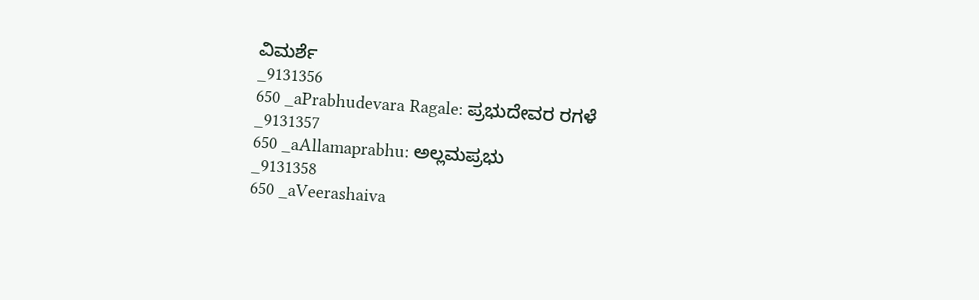ವಿಮರ್ಶೆ
_9131356
650 _aPrabhudevara Ragale: ಪ್ರಭುದೇವರ ರಗಳೆ
_9131357
650 _aAllamaprabhu: ಅಲ್ಲಮಪ್ರಭು
_9131358
650 _aVeerashaiva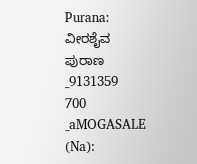Purana: ವೀರಶೈವ ಪುರಾಣ
_9131359
700 _aMOGASALE (Na):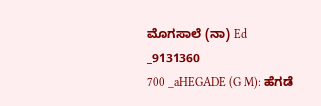ಮೊಗಸಾಲೆ (ನಾ) Ed
_9131360
700 _aHEGADE (G M): ಹೆಗಡೆ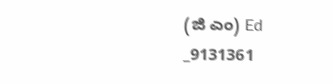(ಜಿ ಎಂ) Ed
_9131361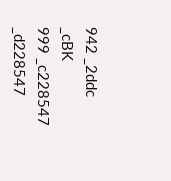942 _2ddc
_cBK
999 _c228547
_d228547